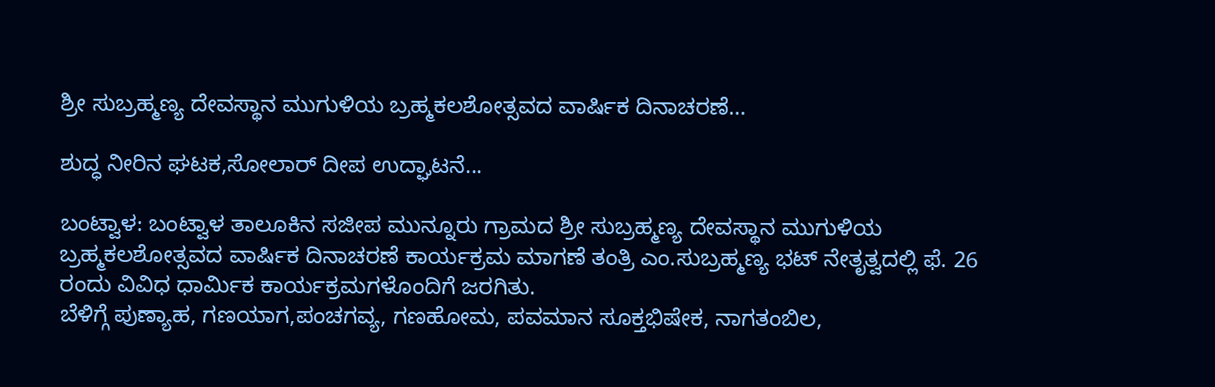ಶ್ರೀ ಸುಬ್ರಹ್ಮಣ್ಯ ದೇವಸ್ಥಾನ ಮುಗುಳಿಯ ಬ್ರಹ್ಮಕಲಶೋತ್ಸವದ ವಾರ್ಷಿಕ ದಿನಾಚರಣೆ…

ಶುದ್ಧ ನೀರಿನ ಘಟಕ,ಸೋಲಾರ್ ದೀಪ ಉದ್ಘಾಟನೆ...

ಬಂಟ್ವಾಳ: ಬಂಟ್ವಾಳ ತಾಲೂಕಿನ ಸಜೀಪ ಮುನ್ನೂರು ಗ್ರಾಮದ ಶ್ರೀ ಸುಬ್ರಹ್ಮಣ್ಯ ದೇವಸ್ಥಾನ ಮುಗುಳಿಯ ಬ್ರಹ್ಮಕಲಶೋತ್ಸವದ ವಾರ್ಷಿಕ ದಿನಾಚರಣೆ ಕಾರ್ಯಕ್ರಮ ಮಾಗಣೆ ತಂತ್ರಿ ಎಂ.ಸುಬ್ರಹ್ಮಣ್ಯ ಭಟ್ ನೇತೃತ್ವದಲ್ಲಿ ಫೆ. 26 ರಂದು ವಿವಿಧ ಧಾರ್ಮಿಕ ಕಾರ್ಯಕ್ರಮಗಳೊಂದಿಗೆ ಜರಗಿತು.
ಬೆಳಿಗ್ಗೆ ಪುಣ್ಯಾಹ, ಗಣಯಾಗ,ಪಂಚಗವ್ಯ, ಗಣಹೋಮ, ಪವಮಾನ ಸೂಕ್ತಭಿಷೇಕ, ನಾಗತಂಬಿಲ,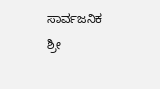ಸಾರ್ವಜನಿಕ ಶ್ರೀ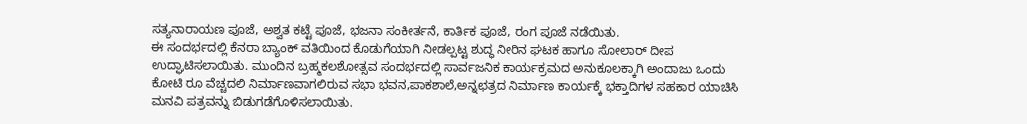ಸತ್ಯನಾರಾಯಣ ಪೂಜೆ, ಅಶ್ವತ ಕಟ್ಟೆ ಪೂಜೆ, ಭಜನಾ ಸಂಕೀರ್ತನೆ, ಕಾರ್ತಿಕ ಪೂಜೆ, ರಂಗ ಪೂಜೆ ನಡೆಯಿತು.
ಈ ಸಂದರ್ಭದಲ್ಲಿ ಕೆನರಾ ಬ್ಯಾಂಕ್ ವತಿಯಿಂದ ಕೊಡುಗೆಯಾಗಿ ನೀಡಲ್ಪಟ್ಟ ಶುದ್ಧ ನೀರಿನ ಘಟಕ ಹಾಗೂ ಸೋಲಾರ್ ದೀಪ ಉದ್ಘಾಟಿಸಲಾಯಿತು. ಮುಂದಿನ ಬ್ರಹ್ಮಕಲಶೋತ್ಸವ ಸಂದರ್ಭದಲ್ಲಿ ಸಾರ್ವಜನಿಕ ಕಾರ್ಯಕ್ರಮದ ಅನುಕೂಲಕ್ಕಾಗಿ ಅಂದಾಜು ಒಂದು ಕೋಟಿ ರೂ ವೆಚ್ಚದಲಿ‌ ನಿರ್ಮಾಣವಾಗಲಿರುವ ಸಭಾ ಭವನ,ಪಾಕಶಾಲೆ,ಅನ್ನಛತ್ರದ ನಿರ್ಮಾಣ ಕಾರ್ಯಕ್ಕೆ ಭಕ್ತಾದಿಗಳ ಸಹಕಾರ ಯಾಚಿಸಿ ಮನವಿ ಪತ್ರವನ್ನು ಬಿಡುಗಡೆಗೊಳಿಸಲಾಯಿತು.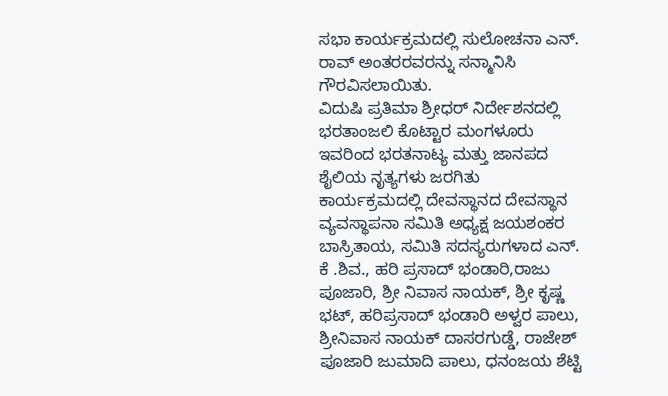ಸಭಾ ಕಾರ್ಯಕ್ರಮದಲ್ಲಿ ಸುಲೋಚನಾ ಎನ್. ರಾವ್ ಅಂತರರವರನ್ನು ಸನ್ಮಾನಿಸಿ ಗೌರವಿಸಲಾಯಿತು.
ವಿದುಷಿ ಪ್ರತಿಮಾ ಶ್ರೀಧರ್ ನಿರ್ದೇಶನದಲ್ಲಿ ಭರತಾಂಜಲಿ ಕೊಟ್ಟಾರ ಮಂಗಳೂರು ಇವರಿಂದ ಭರತನಾಟ್ಯ ಮತ್ತು ಜಾನಪದ ಶೈಲಿಯ ನೃತ್ಯಗಳು ಜರಗಿತು
ಕಾರ್ಯಕ್ರಮದಲ್ಲಿ ದೇವಸ್ಥಾನದ ದೇವಸ್ಥಾನ ವ್ಯವಸ್ಥಾಪನಾ ಸಮಿತಿ ಅಧ್ಯಕ್ಷ ಜಯಶಂಕರ ಬಾಸ್ರಿತಾಯ, ಸಮಿತಿ ಸದಸ್ಯರುಗಳಾದ ಎನ್. ಕೆ .ಶಿವ., ಹರಿ ಪ್ರಸಾದ್ ‌ಭಂಡಾರಿ,ರಾಜು ಪೂಜಾರಿ, ಶ್ರೀ ನಿವಾಸ ನಾಯಕ್, ಶ್ರೀ ಕೃಷ್ಣ ಭಟ್, ಹರಿಪ್ರಸಾದ್ ಭಂಡಾರಿ ಅಳ್ವರ ಪಾಲು, ಶ್ರೀನಿವಾಸ ನಾಯಕ್ ದಾಸರಗುಡ್ಡೆ, ರಾಜೇಶ್ ಪೂಜಾರಿ ಜುಮಾದಿ ಪಾಲು, ಧನಂಜಯ ಶೆಟ್ಟಿ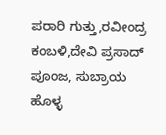ಪರಾರಿ ಗುತ್ತು,ರವೀಂದ್ರ ಕಂಬಳಿ,ದೇವಿ ಪ್ರಸಾದ್ ಪೂಂಜ, ಸುಬ್ರಾಯ ಹೊಳ್ಳ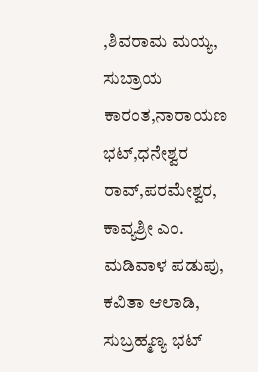,ಶಿವರಾಮ ಮಯ್ಯ, ಸುಬ್ರಾಯ ಕಾರಂತ,ನಾರಾಯಣ ಭಟ್,ಧನೇಶ್ವರ ರಾವ್,ಪರಮೇಶ್ವರ, ಕಾವ್ಯಶ್ರೀ ಎಂ. ಮಡಿವಾಳ ಪಡುಪು, ಕವಿತಾ ಆಲಾಡಿ, ಸುಬ್ರಹ್ಮಣ್ಯ ಭಟ್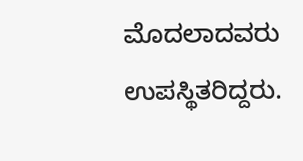ಮೊದಲಾದವರು ಉಪಸ್ಥಿತರಿದ್ದರು.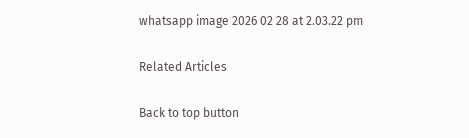whatsapp image 2026 02 28 at 2.03.22 pm

Related Articles

Back to top button